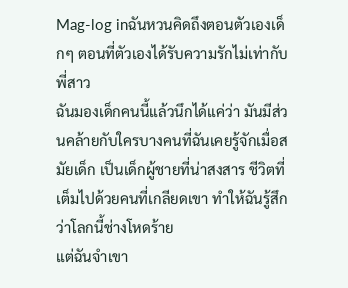Mag-log inฉันหวนคิดถึงตอนตัวเองเด็กๆ ตอนที่ตัวเองได้รับความรักไม่เท่ากับพี่สาว
ฉันมองเด็กคนนี้แล้วนึกได้แค่ว่า มันมีส่วนคล้ายกับใครบางคนที่ฉันเคยรู้จักเมื่อสมัยเด็ก เป็นเด็กผู้ชายที่น่าสงสาร ชีวิตที่เต็มไปด้วยคนที่เกลียดเขา ทำให้ฉันรู้สึกว่าโลกนี้ช่างโหดร้าย
แต่ฉันจำเขา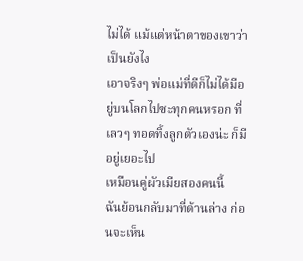ไม่ได้ แม้แต่หน้าตาของเขาว่าเป็นยังไง
เอาจริงๆ พ่อแม่ที่ดีก็ไม่ได้มีอยู่บนโลกไปซะทุกคนหรอก ที่เลวๆ ทอดทิ้งลูกตัวเองน่ะ ก็มีอยู่เยอะไป
เหมือนคู่ผัวเมียสองคนนี้
ฉันย้อนกลับมาที่ด้านล่าง ก่อนจะเห็น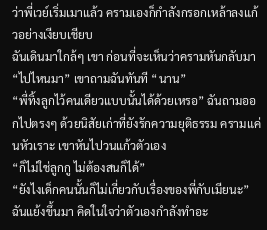ว่าพี่เวย์เริ่มเมาแล้ว ครามเองก็กำลังกรอกเหล้าลงแก้วอย่างเงียบเชียบ
ฉันเดินมาใกล้ๆ เขา ก่อนที่จะเห็นว่าครามหันกลับมา
“ไปไหนมา” เขาถามฉันทันที “นาน”
“พี่ทิ้งลูกไว้คนเดียวแบบนั้นได้ด้วยเหรอ” ฉันถามออกไปตรงๆ ด้วยนิสัยเก่าที่ยังรักความยุติธรรม ครามแค่นหัวเราะ เขาหันไปวนแก้วตัวเอง
“ก็ไม่ใช่ลูกกู ไม่ต้องสนก็ได้”
“ยังไงเด็กคนนั้นก็ไม่เกี่ยวกับเรื่องของพี่กับเมียนะ” ฉันแย้งขึ้นมา คิดในใจว่าตัวเองกำลังทำอะ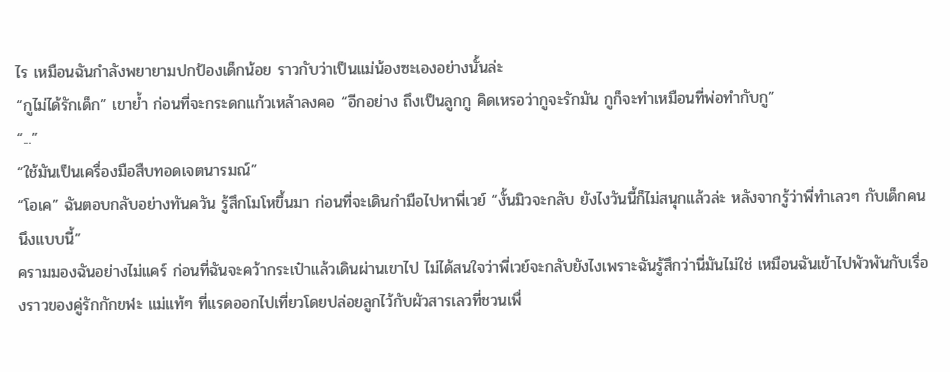ไร เหมือนฉันกำลังพยายามปกป้องเด็กน้อย ราวกับว่าเป็นแม่น้องซะเองอย่างนั้นล่ะ
“กูไม่ได้รักเด็ก” เขาย้ำ ก่อนที่จะกระดกแก้วเหล้าลงคอ “อีกอย่าง ถึงเป็นลูกกู คิดเหรอว่ากูจะรักมัน กูก็จะทำเหมือนที่พ่อทำกับกู”
“...”
“ใช้มันเป็นเครื่องมือสืบทอดเจตนารมณ์”
“โอเค” ฉันตอบกลับอย่างทันควัน รู้สึกโมโหขึ้นมา ก่อนที่จะเดินกำมือไปหาพี่เวย์ “งั้นมิวจะกลับ ยังไงวันนี้ก็ไม่สนุกแล้วล่ะ หลังจากรู้ว่าพี่ทำเลวๆ กับเด็กคนนึงแบบนี้”
ครามมองฉันอย่างไม่แคร์ ก่อนที่ฉันจะคว้ากระเป๋าแล้วเดินผ่านเขาไป ไม่ได้สนใจว่าพี่เวย์จะกลับยังไงเพราะฉันรู้สึกว่านี่มันไม่ใช่ เหมือนฉันเข้าไปพัวพันกับเรื่องราวของคู่รักกักขฬะ แม่แท้ๆ ที่แรดออกไปเที่ยวโดยปล่อยลูกไว้กับผัวสารเลวที่ชวนเพื่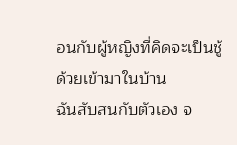อนกับผู้หญิงที่คิดจะเป็นชู้ด้วยเข้ามาในบ้าน
ฉันสับสนกับตัวเอง จ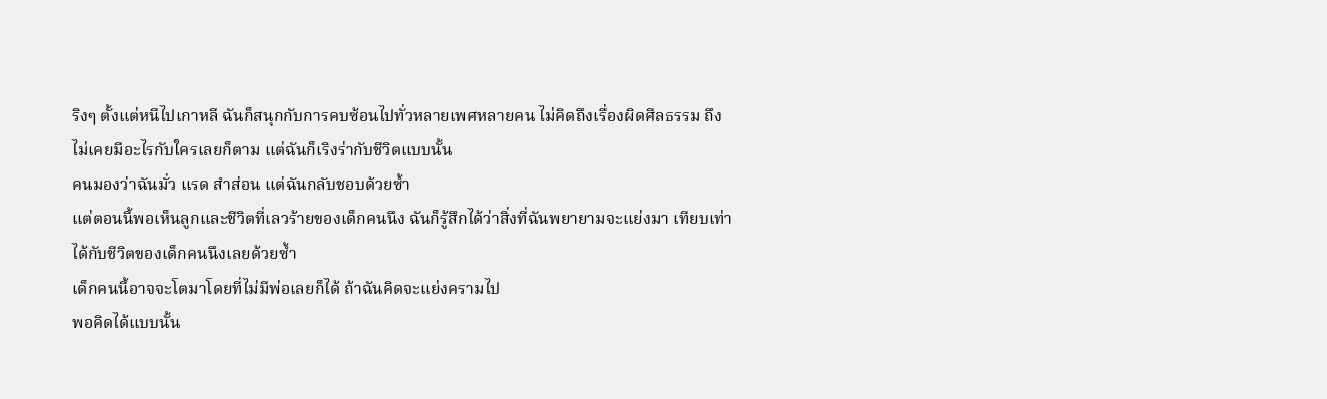ริงๆ ตั้งแต่หนีไปเกาหลี ฉันก็สนุกกับการคบซ้อนไปทั่วหลายเพศหลายคน ไม่คิดถึงเรื่องผิดศีลธรรม ถึงไม่เคยมีอะไรกับใครเลยก็ตาม แต่ฉันก็เริงร่ากับชีวิตแบบนั้น
คนมองว่าฉันมั่ว แรด สำส่อน แต่ฉันกลับชอบด้วยซ้ำ
แต่ตอนนี้พอเห็นลูกและชีวิตที่เลวร้ายของเด็กคนนึง ฉันก็รู้สึกได้ว่าสิ่งที่ฉันพยายามจะแย่งมา เทียบเท่าได้กับชีวิตของเด็กคนนึงเลยด้วยซ้ำ
เด็กคนนี้อาจจะโตมาโดยที่ไม่มีพ่อเลยก็ได้ ถ้าฉันคิดจะแย่งครามไป
พอคิดได้แบบนั้น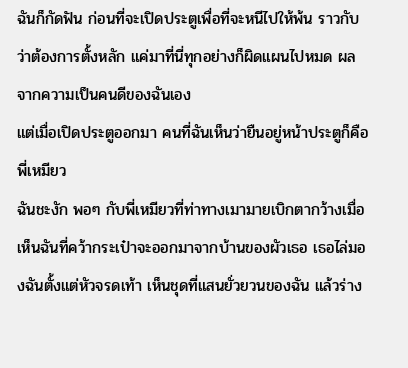ฉันก็กัดฟัน ก่อนที่จะเปิดประตูเพื่อที่จะหนีไปให้พ้น ราวกับว่าต้องการตั้งหลัก แค่มาที่นี่ทุกอย่างก็ผิดแผนไปหมด ผลจากความเป็นคนดีของฉันเอง
แต่เมื่อเปิดประตูออกมา คนที่ฉันเห็นว่ายืนอยู่หน้าประตูก็คือ
พี่เหมียว
ฉันชะงัก พอๆ กับพี่เหมียวที่ท่าทางเมามายเบิกตากว้างเมื่อเห็นฉันที่คว้ากระเป๋าจะออกมาจากบ้านของผัวเธอ เธอไล่มองฉันตั้งแต่หัวจรดเท้า เห็นชุดที่แสนยั่วยวนของฉัน แล้วร่าง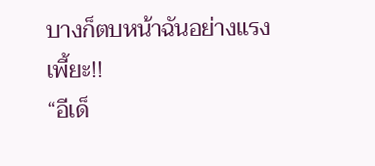บางก็ตบหน้าฉันอย่างแรง
เพี้ยะ!!
“อีเด็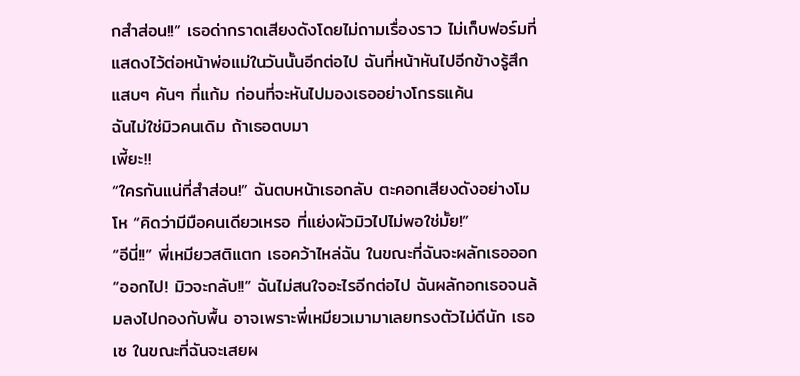กสำส่อน!!” เธอด่ากราดเสียงดังโดยไม่ถามเรื่องราว ไม่เก็บฟอร์มที่แสดงไว้ต่อหน้าพ่อแม่ในวันนั้นอีกต่อไป ฉันที่หน้าหันไปอีกข้างรู้สึกแสบๆ คันๆ ที่แก้ม ก่อนที่จะหันไปมองเธออย่างโกรธแค้น
ฉันไม่ใช่มิวคนเดิม ถ้าเธอตบมา
เพี้ยะ!!
“ใครกันแน่ที่สำส่อน!” ฉันตบหน้าเธอกลับ ตะคอกเสียงดังอย่างโมโห “คิดว่ามีมือคนเดียวเหรอ ที่แย่งผัวมิวไปไม่พอใช่มั้ย!”
“อีนี่!!” พี่เหมียวสติแตก เธอคว้าไหล่ฉัน ในขณะที่ฉันจะผลักเธอออก
“ออกไป! มิวจะกลับ!!” ฉันไม่สนใจอะไรอีกต่อไป ฉันผลักอกเธอจนล้มลงไปกองกับพื้น อาจเพราะพี่เหมียวเมามาเลยทรงตัวไม่ดีนัก เธอเซ ในขณะที่ฉันจะเสยผ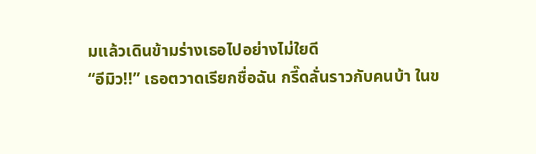มแล้วเดินข้ามร่างเธอไปอย่างไม่ใยดี
“อีมิว!!” เธอตวาดเรียกชื่อฉัน กรี๊ดลั่นราวกับคนบ้า ในข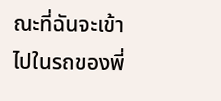ณะที่ฉันจะเข้าไปในรถของพี่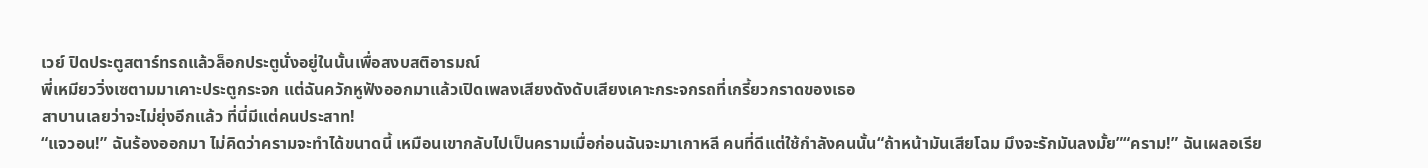เวย์ ปิดประตูสตาร์ทรถแล้วล็อกประตูนั่งอยู่ในนั้นเพื่อสงบสติอารมณ์
พี่เหมียววิ่งเซตามมาเคาะประตูกระจก แต่ฉันควักหูฟังออกมาแล้วเปิดเพลงเสียงดังดับเสียงเคาะกระจกรถที่เกรี้ยวกราดของเธอ
สาบานเลยว่าจะไม่ยุ่งอีกแล้ว ที่นี่มีแต่คนประสาท!
“แจวอน!” ฉันร้องออกมา ไม่คิดว่าครามจะทำได้ขนาดนี้ เหมือนเขากลับไปเป็นครามเมื่อก่อนฉันจะมาเกาหลี คนที่ดีแต่ใช้กำลังคนนั้น“ถ้าหน้ามันเสียโฉม มึงจะรักมันลงมั้ย”“คราม!” ฉันเผลอเรีย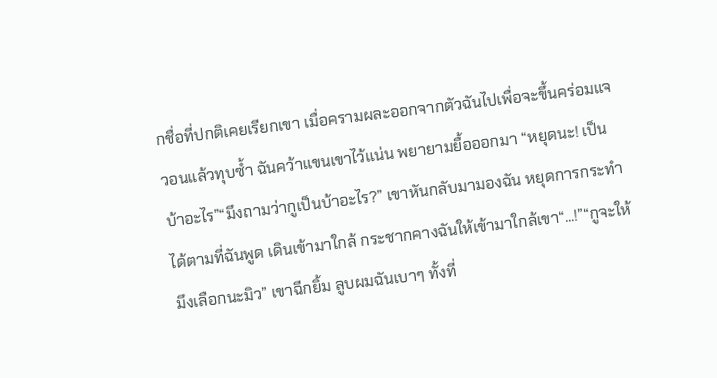กชื่อที่ปกติเคยเรียกเขา เมื่อครามผละออกจากตัวฉันไปเพื่อจะขึ้นคร่อมแจวอนแล้วทุบซ้ำ ฉันคว้าแขนเขาไว้แน่น พยายามยื้อออกมา “หยุดนะ! เป็นบ้าอะไร”“มึงถามว่ากูเป็นบ้าอะไร?” เขาหันกลับมามองฉัน หยุดการกระทำได้ตามที่ฉันพูด เดินเข้ามาใกล้ กระชากคางฉันให้เข้ามาใกล้เขา“...!”“กูจะให้มึงเลือกนะมิว” เขาฉีกยิ้ม ลูบผมฉันเบาๆ ทั้งที่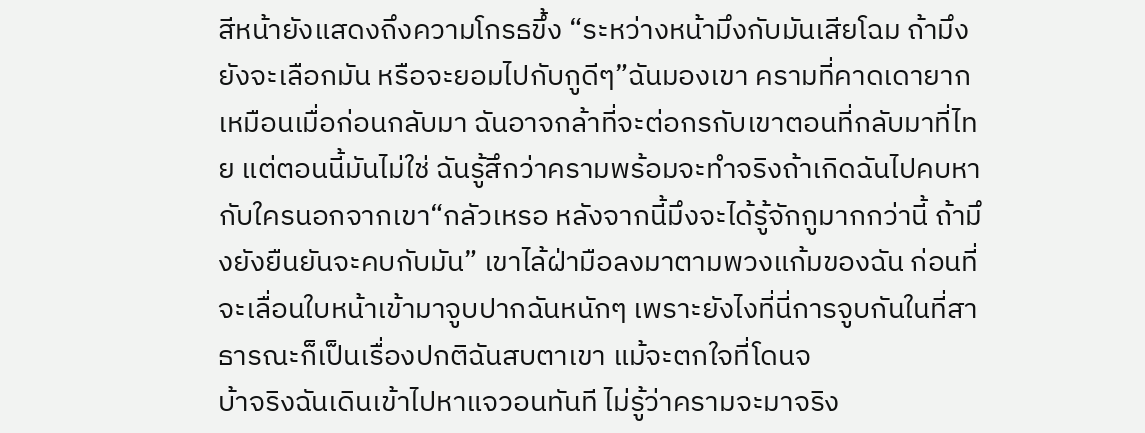สีหน้ายังแสดงถึงความโกรธขึ้ง “ระหว่างหน้ามึงกับมันเสียโฉม ถ้ามึงยังจะเลือกมัน หรือจะยอมไปกับกูดีๆ”ฉันมองเขา ครามที่คาดเดายากเหมือนเมื่อก่อนกลับมา ฉันอาจกล้าที่จะต่อกรกับเขาตอนที่กลับมาที่ไทย แต่ตอนนี้มันไม่ใช่ ฉันรู้สึกว่าครามพร้อมจะทำจริงถ้าเกิดฉันไปคบหากับใครนอกจากเขา“กลัวเหรอ หลังจากนี้มึงจะได้รู้จักกูมากกว่านี้ ถ้ามึงยังยืนยันจะคบกับมัน” เขาไล้ฝ่ามือลงมาตามพวงแก้มของฉัน ก่อนที่จะเลื่อนใบหน้าเข้ามาจูบปากฉันหนักๆ เพราะยังไงที่นี่การจูบกันในที่สาธารณะก็เป็นเรื่องปกติฉันสบตาเขา แม้จะตกใจที่โดนจ
บ้าจริงฉันเดินเข้าไปหาแจวอนทันที ไม่รู้ว่าครามจะมาจริง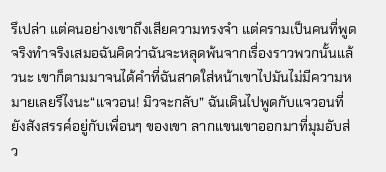รึเปล่า แต่คนอย่างเขาถึงเสียความทรงจำ แต่ครามเป็นคนที่พูดจริงทำจริงเสมอฉันคิดว่าฉันจะหลุดพ้นจากเรื่องราวพวกนั้นแล้วนะ เขาก็ตามมาจนได้คำที่ฉันสาดใส่หน้าเขาไปมันไม่มีความหมายเลยรึไงนะ“แจวอน! มิวจะกลับ” ฉันเดินไปพูดกับแจวอนที่ยังสังสรรค์อยู่กับเพื่อนๆ ของเขา ลากแขนเขาออกมาที่มุมอับส่ว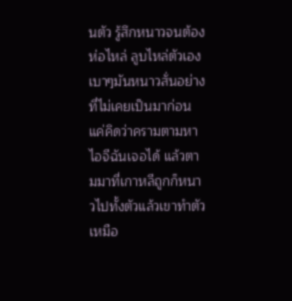นตัว รู้สึกหนาวจนต้องห่อไหล่ ลูบไหล่ตัวเองเบาๆมันหนาวสั่นอย่างที่ไม่เคยเป็นมาก่อน แค่คิดว่าครามตามหาไอจีฉันเจอได้ แล้วตามมาที่เกาหลีถูกก็หนาวไปทั้งตัวแล้วเขาทำตัวเหมือ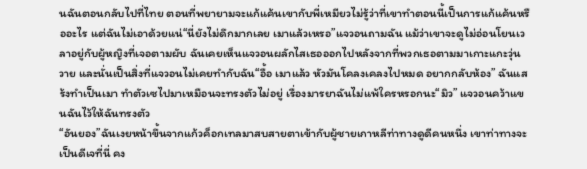นฉันตอนกลับไปที่ไทย ตอนที่พยายามจะแก้แค้นเขากับพี่เหมียวไม่รู้ว่าที่เขาทำตอนนี้เป็นการแก้แค้นหรืออะไร แต่ฉันไม่เอาด้วยแน่“นี่ยังไม่ดึกมากเลย เมาแล้วเหรอ”แจวอนถามฉัน แม้ว่าเขาจะดูไม่อ่อนโยนเวลาอยู่กับผู้หญิงที่เจอตามผับ ฉันเคยเห็นแจวอนผลักไสเธอออกไปหลังจากที่พวกเธอตามมาเกาะแกะวุ่นวาย และนั่นเป็นสิ่งที่แจวอนไม่เคยทำกับฉัน“อื้อ เมาแล้ว หัวมันโคลงเคลงไปหมด อยากกลับห้อง” ฉันแสร้งทำเป็นเมา ทำตัวเซไปมาเหมือนจะทรงตัวไม่อยู่ เรื่องมารยาฉันไม่แพ้ใครหรอกนะ“มิว” แจวอนคว้าแขนฉันไว้ให้ฉันทรงตัว
“อันยอง”ฉันเงยหน้าขึ้นจากแก้วค็อกเทลมาสบสายตาเข้ากับผู้ชายเกาหลีท่าทางดูดีคนหนึ่ง เขาท่าทางจะเป็นดีเจที่นี่ คง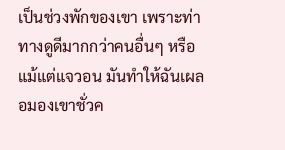เป็นช่วงพักของเขา เพราะท่าทางดูดีมากกว่าคนอื่นๆ หรือแม้แต่แจวอน มันทำให้ฉันเผลอมองเขาชั่วค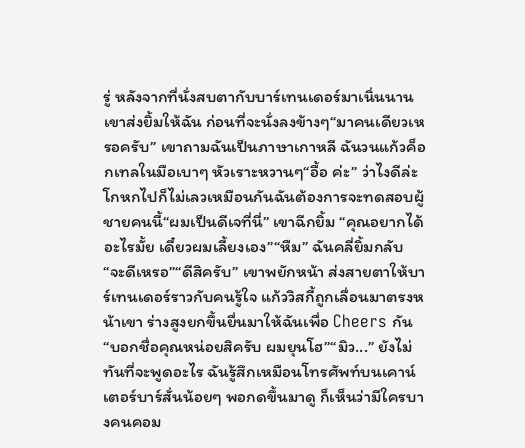รู่ หลังจากที่นั่งสบตากับบาร์เทนเดอร์มาเนิ่นนานเขาส่งยิ้มให้ฉัน ก่อนที่จะนั่งลงข้างๆ“มาคนเดียวเหรอครับ” เขาถามฉันเป็นภาษาเกาหลี ฉันวนแก้วค็อกเทลในมือเบาๆ หัวเราะหวานๆ“อื้อ ค่ะ” ว่าไงดีล่ะ โกหกไปก็ไม่เลวเหมือนกันฉันต้องการจะทดสอบผู้ชายคนนี้“ผมเป็นดีเจที่นี่” เขาฉีกยิ้ม “คุณอยากได้อะไรมั้ย เดี๋ยวผมเลี้ยงเอง”“หืม” ฉันคลี่ยิ้มกลับ “จะดีเหรอ”“ดีสิครับ” เขาพยักหน้า ส่งสายตาให้บาร์เทนเดอร์ราวกับคนรู้ใจ แก้ววิสกี้ถูกเลื่อนมาตรงหน้าเขา ร่างสูงยกขึ้นยื่นมาให้ฉันเพื่อ Cheers กัน “บอกชื่อคุณหน่อยสิครับ ผมยุนโฮ”“มิว...” ยังไม่ทันที่จะพูดอะไร ฉันรู้สึกเหมือนโทรศัพท์บนเคาน์เตอร์บาร์สั่นน้อยๆ พอกดขึ้นมาดู ก็เห็นว่ามีใครบางคนคอม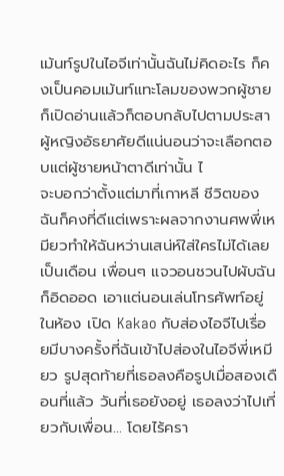เม้นท์รูปในไอจีเท่านั้นฉันไม่คิดอะไร ก็คงเป็นคอมเม้นท์แทะโลมของพวกผู้ชาย ก็เปิดอ่านแล้วก็ตอบกลับไปตามประสาผู้หญิงอัธยาศัยดีแน่นอนว่าจะเลือกตอบแต่ผู้ชายหน้าตาดีเท่านั้น ไ
จะบอกว่าตั้งแต่มาที่เกาหลี ชีวิตของฉันก็คงที่ดีแต่เพราะผลจากงานศพพี่เหมียวทำให้ฉันหว่านเสน่ห์ใส่ใครไม่ได้เลยเป็นเดือน เพื่อนๆ แจวอนชวนไปผับฉันก็อิดออด เอาแต่นอนเล่นโทรศัพท์อยู่ในห้อง เปิด Kakao กับส่องไอจีไปเรื่อยมีบางครั้งที่ฉันเข้าไปส่องในไอจีพี่เหมียว รูปสุดท้ายที่เธอลงคือรูปเมื่อสองเดือนที่แล้ว วันที่เธอยังอยู่ เธอลงว่าไปเที่ยวกับเพื่อน... โดยไร้ครา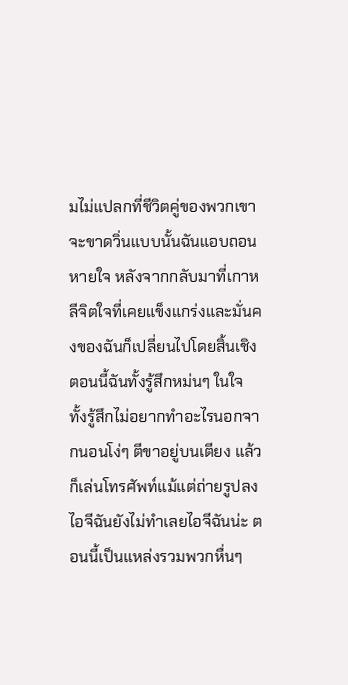มไม่แปลกที่ชีวิตคู่ของพวกเขาจะขาดวิ่นแบบนั้นฉันแอบถอนหายใจ หลังจากกลับมาที่เกาหลีจิตใจที่เคยแข็งแกร่งและมั่นคงของฉันก็เปลี่ยนไปโดยสิ้นเชิง ตอนนี้ฉันทั้งรู้สึกหม่นๆ ในใจ ทั้งรู้สึกไม่อยากทำอะไรนอกจากนอนโง่ๆ ตีขาอยู่บนเตียง แล้วก็เล่นโทรศัพท์แม้แต่ถ่ายรูปลงไอจีฉันยังไม่ทำเลยไอจีฉันน่ะ ตอนนี้เป็นแหล่งรวมพวกหื่นๆ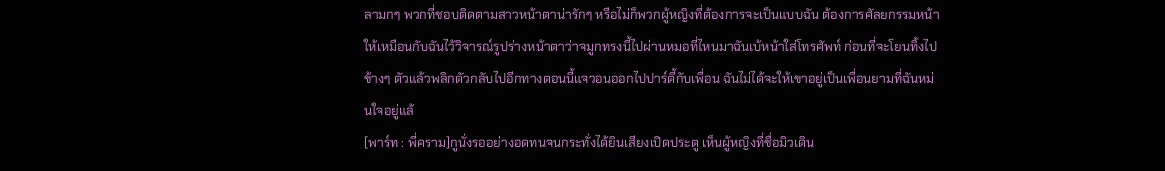ลามกๆ พวกที่ชอบติดตามสาวหน้าตาน่ารักๆ หรือไม่ก็พวกผู้หญิงที่ต้องการจะเป็นแบบฉัน ต้องการศัลยกรรมหน้าให้เหมือนกับฉันไว้วิจารณ์รูปร่างหน้าตาว่าจมูกทรงนี้ไปผ่านหมอที่ไหนมาฉันเบ้หน้าใส่โทรศัพท์ ก่อนที่จะโยนทิ้งไปข้างๆ ตัวแล้วพลิกตัวกลับไปอีกทางตอนนี้แจวอนออกไปปาร์ตี้กับเพื่อน ฉันไม่ได้จะให้เขาอยู่เป็นเพื่อนยามที่ฉันหม่นใจอยู่แล้
[พาร์ท : พี่คราม]กูนั่งรออย่างอดทนจนกระทั่งได้ยินเสียงเปิดประตู เห็นผู้หญิงที่ชื่อมิวเดิน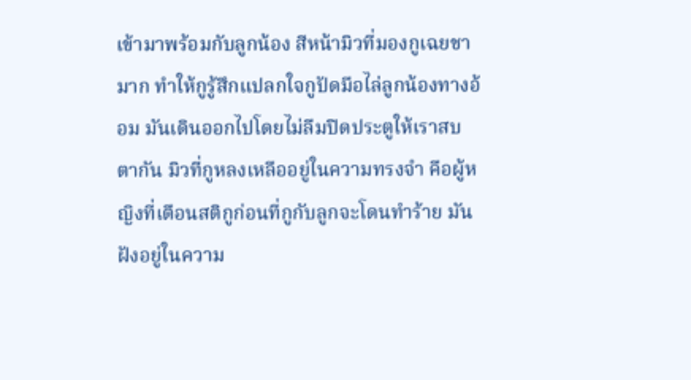เข้ามาพร้อมกับลูกน้อง สีหน้ามิวที่มองกูเฉยชามาก ทำให้กูรู้สึกแปลกใจกูปัดมือไล่ลูกน้องทางอ้อม มันเดินออกไปโดยไม่ลืมปิดประตูให้เราสบตากัน มิวที่กูหลงเหลืออยู่ในความทรงจำ คือผู้หญิงที่เตือนสติกูก่อนที่กูกับลูกจะโดนทำร้าย มันฝังอยู่ในความ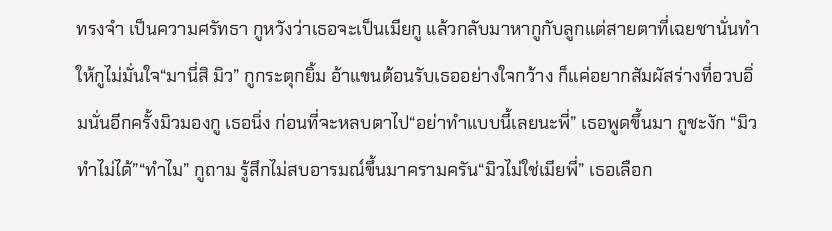ทรงจำ เป็นความศรัทธา กูหวังว่าเธอจะเป็นเมียกู แล้วกลับมาหากูกับลูกแต่สายตาที่เฉยชานั่นทำให้กูไม่มั่นใจ“มานี่สิ มิว” กูกระตุกยิ้ม อ้าแขนต้อนรับเธออย่างใจกว้าง ก็แค่อยากสัมผัสร่างที่อวบอิ่มนั่นอีกครั้งมิวมองกู เธอนิ่ง ก่อนที่จะหลบตาไป“อย่าทำแบบนี้เลยนะพี่” เธอพูดขึ้นมา กูชะงัก “มิวทำไม่ได้”“ทำไม” กูถาม รู้สึกไม่สบอารมณ์ขึ้นมาครามครัน“มิวไม่ใช่เมียพี่” เธอเลือก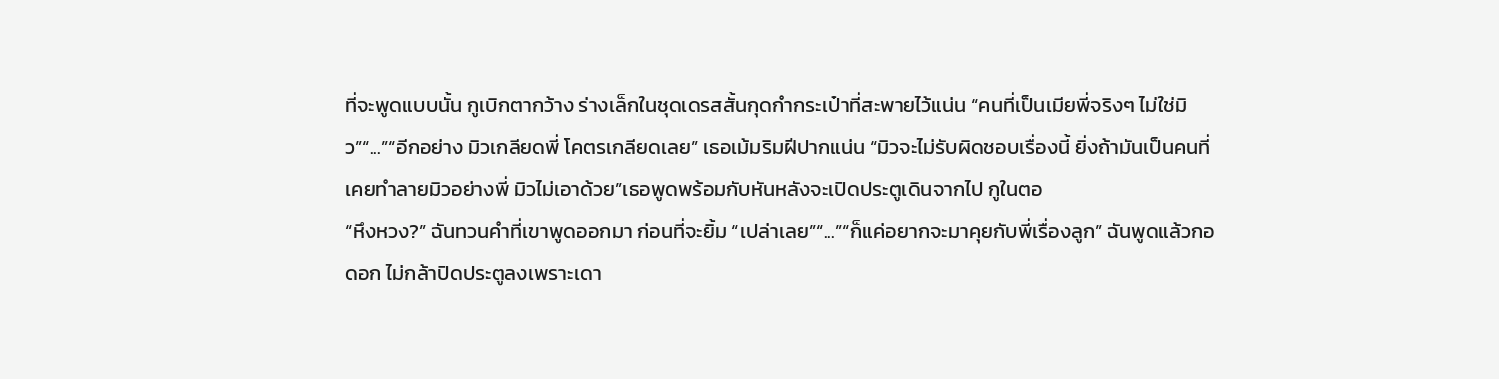ที่จะพูดแบบนั้น กูเบิกตากว้าง ร่างเล็กในชุดเดรสสั้นกุดกำกระเป๋าที่สะพายไว้แน่น “คนที่เป็นเมียพี่จริงๆ ไม่ใช่มิว”“...”“อีกอย่าง มิวเกลียดพี่ โคตรเกลียดเลย” เธอเม้มริมฝีปากแน่น “มิวจะไม่รับผิดชอบเรื่องนี้ ยิ่งถ้ามันเป็นคนที่เคยทำลายมิวอย่างพี่ มิวไม่เอาด้วย”เธอพูดพร้อมกับหันหลังจะเปิดประตูเดินจากไป กูในตอ
“หึงหวง?” ฉันทวนคำที่เขาพูดออกมา ก่อนที่จะยิ้ม “เปล่าเลย”“...”“ก็แค่อยากจะมาคุยกับพี่เรื่องลูก” ฉันพูดแล้วกอดอก ไม่กล้าปิดประตูลงเพราะเดา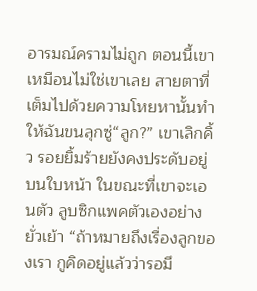อารมณ์ครามไม่ถูก ตอนนี้เขาเหมือนไม่ใช่เขาเลย สายตาที่เต็มไปด้วยความโหยหานั้นทำให้ฉันขนลุกซู่“ลูก?” เขาเลิกคิ้ว รอยยิ้มร้ายยังคงประดับอยู่บนใบหน้า ในขณะที่เขาจะเอนตัว ลูบซิกแพคตัวเองอย่างยั่วเย้า “ถ้าหมายถึงเรื่องลูกของเรา กูคิดอยู่แล้วว่ารอมึ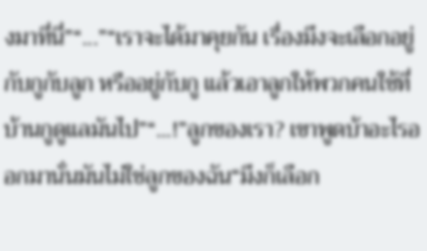งมาที่นี่”“...”“เราจะได้มาคุยกัน เรื่องมึงจะเลือกอยู่กับกูกับลูก หรืออยู่กับกู แล้วเอาลูกให้พวกคนใช้ที่บ้านกูดูแลมันไป”“...!”ลูกของเรา? เขาพูดบ้าอะไรออกมานั่นมันไม่ใช่ลูกของฉัน“มึงก็เลือก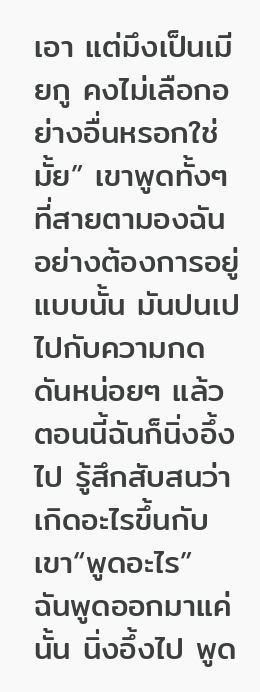เอา แต่มึงเป็นเมียกู คงไม่เลือกอย่างอื่นหรอกใช่มั้ย” เขาพูดทั้งๆ ที่สายตามองฉันอย่างต้องการอยู่แบบนั้น มันปนเปไปกับความกดดันหน่อยๆ แล้วตอนนี้ฉันก็นิ่งอึ้งไป รู้สึกสับสนว่าเกิดอะไรขึ้นกับเขา“พูดอะไร” ฉันพูดออกมาแค่นั้น นิ่งอึ้งไป พูด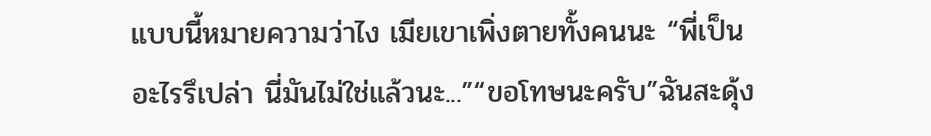แบบนี้หมายความว่าไง เมียเขาเพิ่งตายทั้งคนนะ “พี่เป็นอะไรรึเปล่า นี่มันไม่ใช่แล้วนะ...”“ขอโทษนะครับ”ฉันสะดุ้ง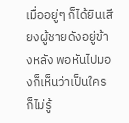เมื่ออยู่ๆ ก็ได้ยินเสียงผู้ชายดังอยู่ข้างหลัง พอหันไปมองก็เห็นว่าเป็นใครก็ไม่รู้